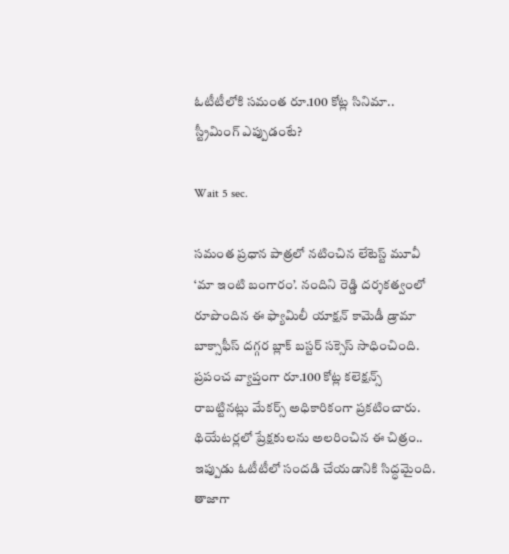ఓటీటీలోకి సమంత రూ.100 కోట్ల సినిమా.. స్ట్రీమింగ్‌ ఎప్పుడంటే?

Wait 5 sec.

సమంత ప్రధాన పాత్రలో నటించిన లేటెస్ట్ మూవీ ‘మా ఇంటి బంగారం’. నందిని రెడ్డి దర్శకత్వంలో రూపొందిన ఈ ఫ్యామిలీ యాక్షన్‌ కామెడీ డ్రామా బాక్సాఫీస్ దగ్గర బ్లాక్ బస్టర్ సక్సెస్ సాధించింది. ప్రపంచ వ్యాప్తంగా రూ.100 కోట్ల కలెక్షన్స్ రాబట్టినట్లు మేకర్స్ అధికారికంగా ప్రకటించారు. థియేటర్లలో ప్రేక్షకులను అలరించిన ఈ చిత్రం.. ఇప్పుడు ఓటీటీలో సందడి చేయడానికి సిద్ధమైంది. తాజాగా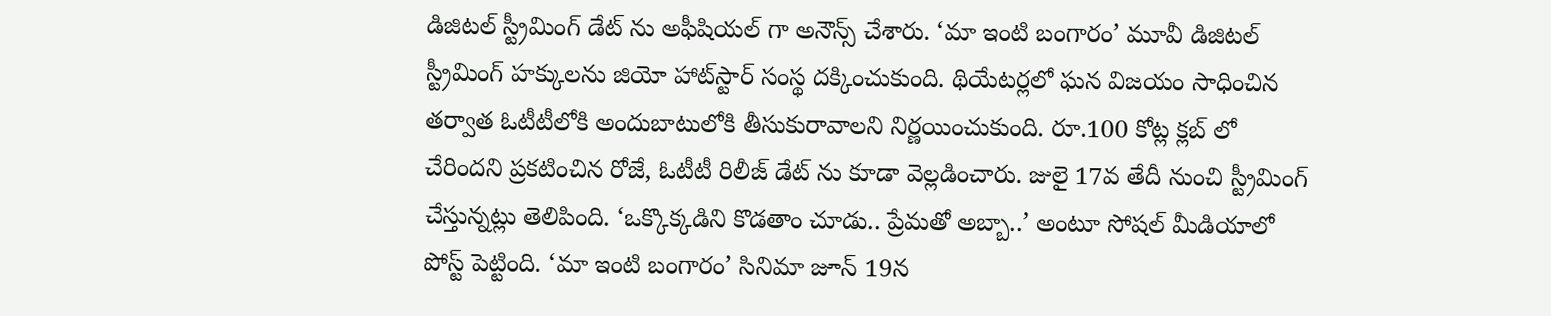డిజిటల్ స్ట్రీమింగ్ డేట్ ను అఫీషియల్ గా అనౌన్స్ చేశారు. ‘మా ఇంటి బంగారం’ మూవీ డిజిటల్ స్ట్రీమింగ్ హక్కులను జియో హాట్‌స్టార్‌ సంస్థ దక్కించుకుంది. థియేటర్లలో ఘన విజయం సాధించిన తర్వాత ఓటీటీలోకి అందుబాటులోకి తీసుకురావాలని నిర్ణయించుకుంది. రూ.100 కోట్ల క్లబ్ లో చేరిందని ప్రకటించిన రోజే, ఓటీటీ రిలీజ్ డేట్ ను కూడా వెల్లడించారు. జులై 17వ తేదీ నుంచి స్ట్రీమింగ్ చేస్తున్నట్లు తెలిపింది. ‘ఒక్కొక్కడిని కొడతాం చూడు.. ప్రేమతో అబ్బా..’ అంటూ సోషల్ మీడియాలో పోస్ట్ పెట్టింది. ‘మా ఇంటి బంగారం’ సినిమా జూన్ 19న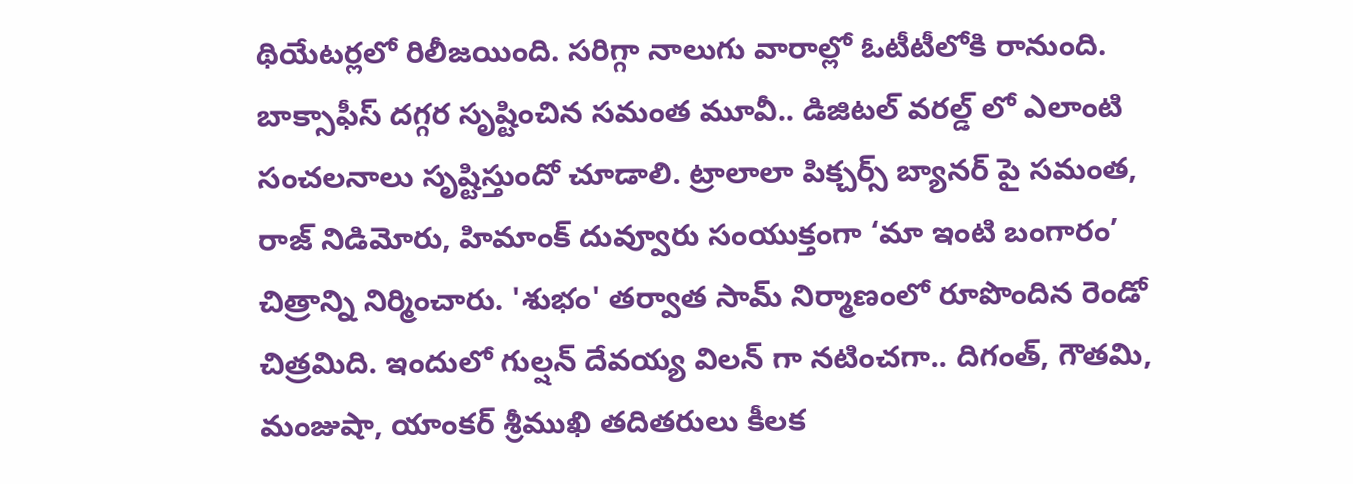థియేటర్లలో రిలీజయింది. సరిగ్గా నాలుగు వారాల్లో ఓటీటీలోకి రానుంది. బాక్సాఫీస్ దగ్గర సృష్టించిన సమంత మూవీ.. డిజిటల్ వరల్డ్ లో ఎలాంటి సంచలనాలు సృష్టిస్తుందో చూడాలి. ట్రాలాలా పిక్చర్స్ బ్యానర్ పై సమంత, రాజ్ నిడిమోరు, హిమాంక్ దువ్వూరు సంయుక్తంగా ‘మా ఇంటి బంగారం’ చిత్రాన్ని నిర్మించారు. 'శుభం' తర్వాత సామ్ నిర్మాణంలో రూపొందిన రెండో చిత్రమిది. ఇందులో గుల్ష‌న్ దేవ‌య్య విలన్ గా నటించగా.. దిగంత్‌, గౌత‌మి, మంజుషా, యాంకర్ శ్రీముఖి తదితరులు కీల‌క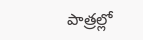పాత్ర‌ల్లో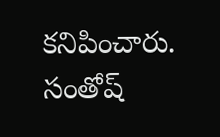కనిపించారు. సంతోష్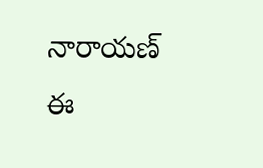నారాయణ్ ఈ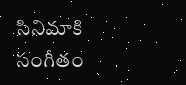సినిమాకి సంగీతం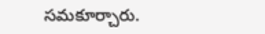సమకూర్చారు.